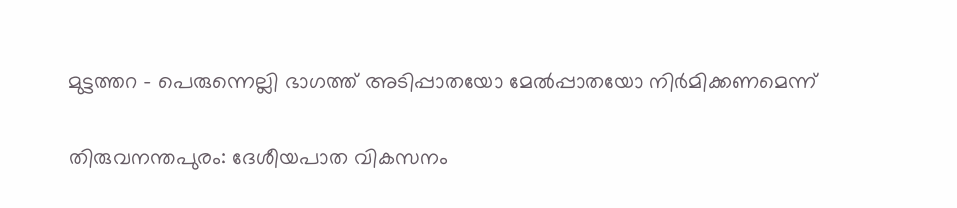മുട്ടത്തറ - പെരുന്നെല്ലി ഭാഗത്ത് അടിപ്പാതയോ മേൽപ്പാതയോ നിർമിക്കണമെന്ന്

തിരുവനന്തപുരം: ദേശീയപാത വികസനം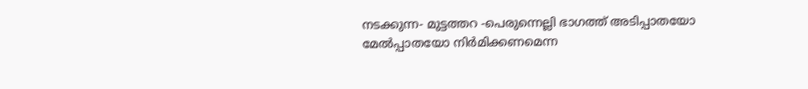നടക്കുന്ന- മുട്ടത്തറ -പെരുന്നെല്ലി ഭാഗത്ത് അടിപ്പാതയോ മേൽപ്പാതയോ നിർമിക്കണമെന്ന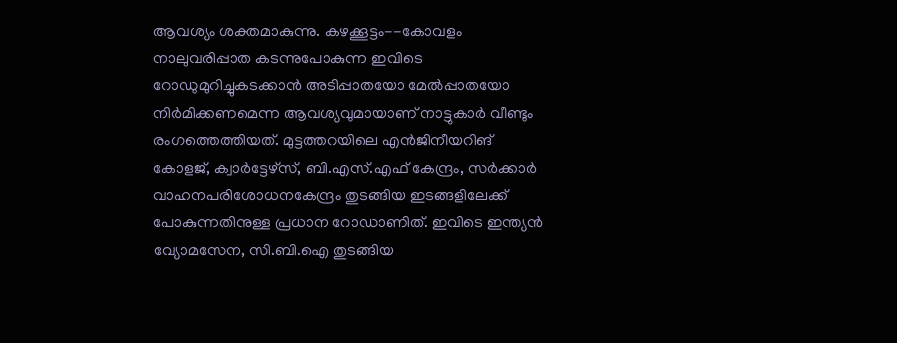ആവശ്യം ശക്തമാകുന്നു. കഴക്കൂട്ടം--കോവളം നാലുവരിപ്പാത കടന്നുപോകുന്ന ഇവിടെ റോഡുമുറിച്ചുകടക്കാൻ അടിപ്പാതയോ മേൽപ്പാതയോ നിർമിക്കണമെന്ന ആവശ്യവുമായാണ് നാട്ടുകാർ വീണ്ടും രംഗത്തെത്തിയത്. മുട്ടത്തറയിലെ എൻജിനീയറിങ് കോളജ്, ക്വാർട്ടേഴ്സ്, ബി.എസ്.എഫ് കേന്ദ്രം, സർക്കാർ വാഹനപരിശോധനകേന്ദ്രം തുടങ്ങിയ ഇടങ്ങളിലേക്ക് പോകുന്നതിനുള്ള പ്രധാന റോഡാണിത്. ഇവിടെ ഇന്ത്യൻ വ്യോമസേന, സി.ബി.ഐ തുടങ്ങിയ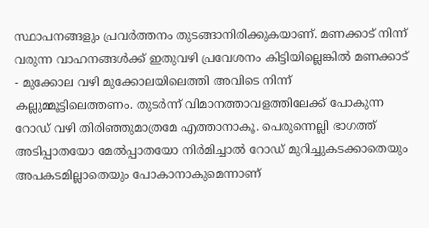സ്ഥാപനങ്ങളും പ്രവർത്തനം തുടങ്ങാനിരിക്കുകയാണ്. മണക്കാട് നിന്ന് വരുന്ന വാഹനങ്ങൾക്ക് ഇതുവഴി പ്രവേശനം കിട്ടിയില്ലെങ്കിൽ മണക്കാട് - മുക്കോല വഴി മുക്കോലയിലെത്തി അവിടെ നിന്ന് കല്ലുമ്മൂട്ടിലെത്തണം. തുടർന്ന് വിമാനത്താവളത്തിലേക്ക് പോകുന്ന റോഡ് വഴി തിരിഞ്ഞുമാത്രമേ എത്താനാകൂ. പെരുന്നെല്ലി ഭാഗത്ത് അടിപ്പാതയോ മേൽപ്പാതയോ നിർമിച്ചാൽ റോഡ് മുറിച്ചുകടക്കാതെയും അപകടമില്ലാതെയും പോകാനാകുമെന്നാണ്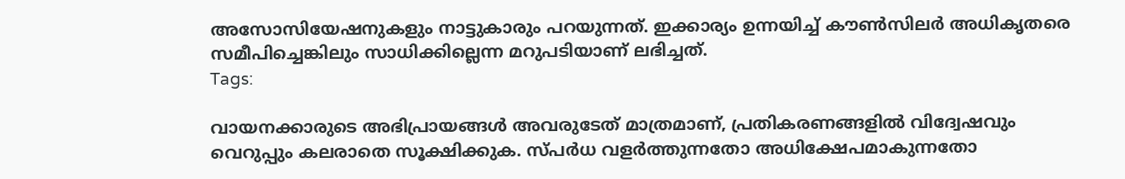അസോസിയേഷനുകളും നാട്ടുകാരും പറയുന്നത്. ഇക്കാര്യം ഉന്നയിച്ച് കൗൺസിലർ അധികൃതരെ സമീപിച്ചെങ്കിലും സാധിക്കില്ലെന്ന മറുപടിയാണ് ലഭിച്ചത്.
Tags:

വായനക്കാരുടെ അഭിപ്രായങ്ങള്‍ അവരുടേത് മാത്രമാണ്, പ്രതികരണങ്ങളിൽ വിദ്വേഷവും വെറുപ്പും കലരാതെ സൂക്ഷിക്കുക. സ്പർധ വളർത്തുന്നതോ അധിക്ഷേപമാകുന്നതോ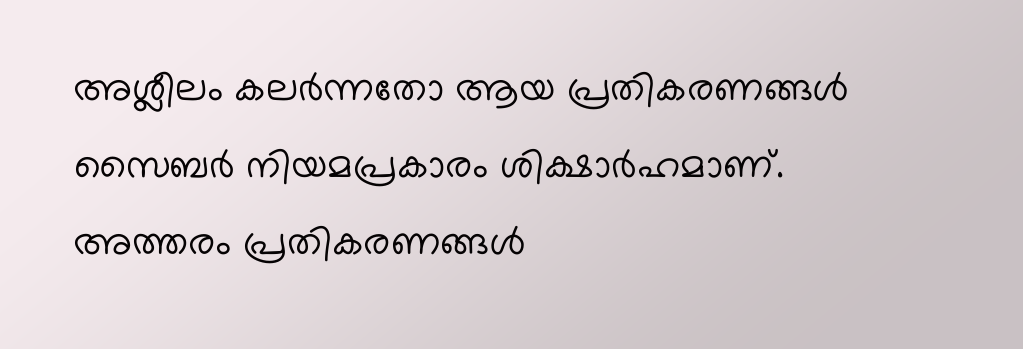അശ്ലീലം കലർന്നതോ ആയ പ്രതികരണങ്ങൾ സൈബർ നിയമപ്രകാരം ശിക്ഷാർഹമാണ്. അത്തരം പ്രതികരണങ്ങൾ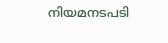നിയമനടപടി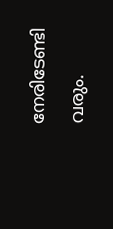നേരിടേണ്ടി വരും.